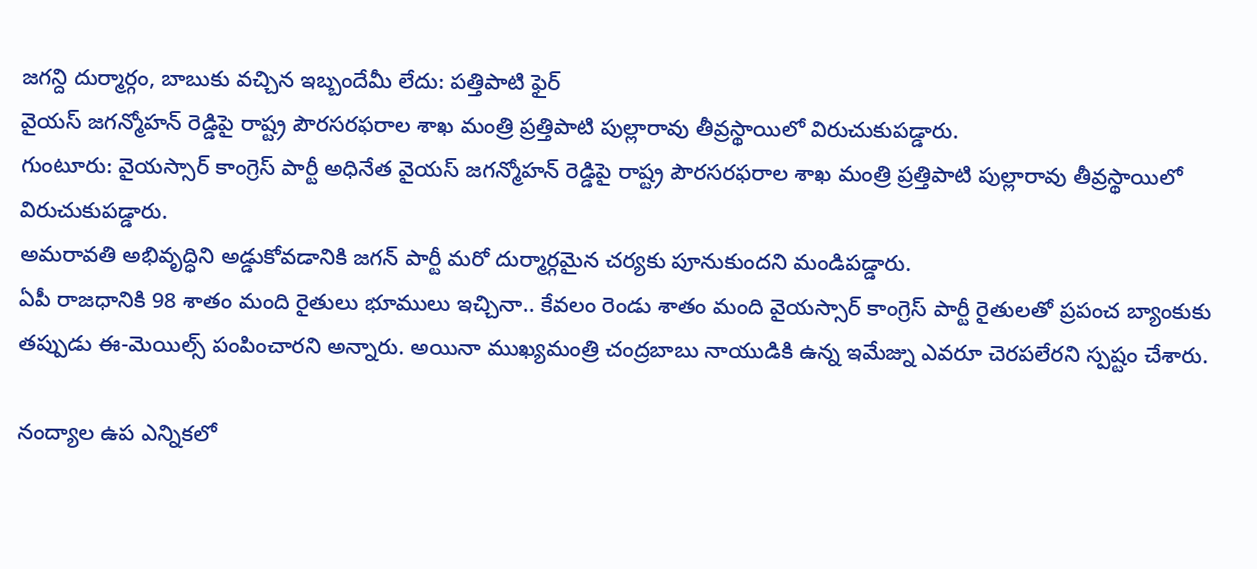జగన్ది దుర్మార్గం, బాబుకు వచ్చిన ఇబ్బందేమీ లేదు: పత్తిపాటి ఫైర్
వైయస్ జగన్మోహన్ రెడ్డిపై రాష్ట్ర పౌరసరఫరాల శాఖ మంత్రి ప్రత్తిపాటి పుల్లారావు తీవ్రస్థాయిలో విరుచుకుపడ్డారు.
గుంటూరు: వైయస్సార్ కాంగ్రెస్ పార్టీ అధినేత వైయస్ జగన్మోహన్ రెడ్డిపై రాష్ట్ర పౌరసరఫరాల శాఖ మంత్రి ప్రత్తిపాటి పుల్లారావు తీవ్రస్థాయిలో విరుచుకుపడ్డారు.
అమరావతి అభివృద్ధిని అడ్డుకోవడానికి జగన్ పార్టీ మరో దుర్మార్గమైన చర్యకు పూనుకుందని మండిపడ్డారు.
ఏపీ రాజధానికి 98 శాతం మంది రైతులు భూములు ఇచ్చినా.. కేవలం రెండు శాతం మంది వైయస్సార్ కాంగ్రెస్ పార్టీ రైతులతో ప్రపంచ బ్యాంకుకు తప్పుడు ఈ-మెయిల్స్ పంపించారని అన్నారు. అయినా ముఖ్యమంత్రి చంద్రబాబు నాయుడికి ఉన్న ఇమేజ్ను ఎవరూ చెరపలేరని స్పష్టం చేశారు.

నంద్యాల ఉప ఎన్నికలో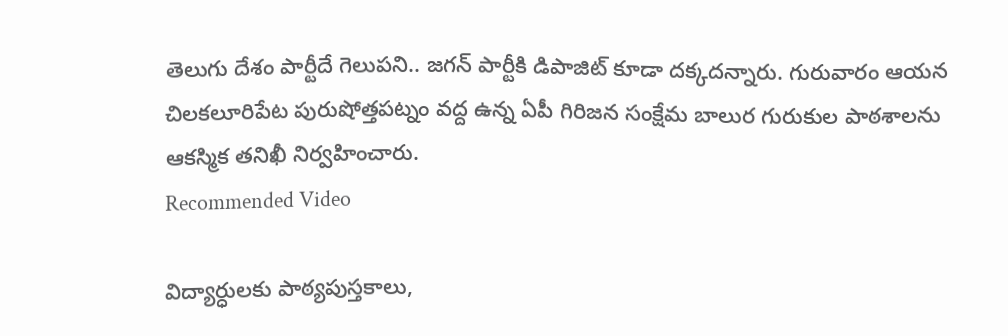తెలుగు దేశం పార్టీదే గెలుపని.. జగన్ పార్టీకి డిపాజిట్ కూడా దక్కదన్నారు. గురువారం ఆయన చిలకలూరిపేట పురుషోత్తపట్నం వద్ద ఉన్న ఏపీ గిరిజన సంక్షేమ బాలుర గురుకుల పాఠశాలను ఆకస్మిక తనిఖీ నిర్వహించారు.
Recommended Video

విద్యార్ధులకు పాఠ్యపుస్తకాలు,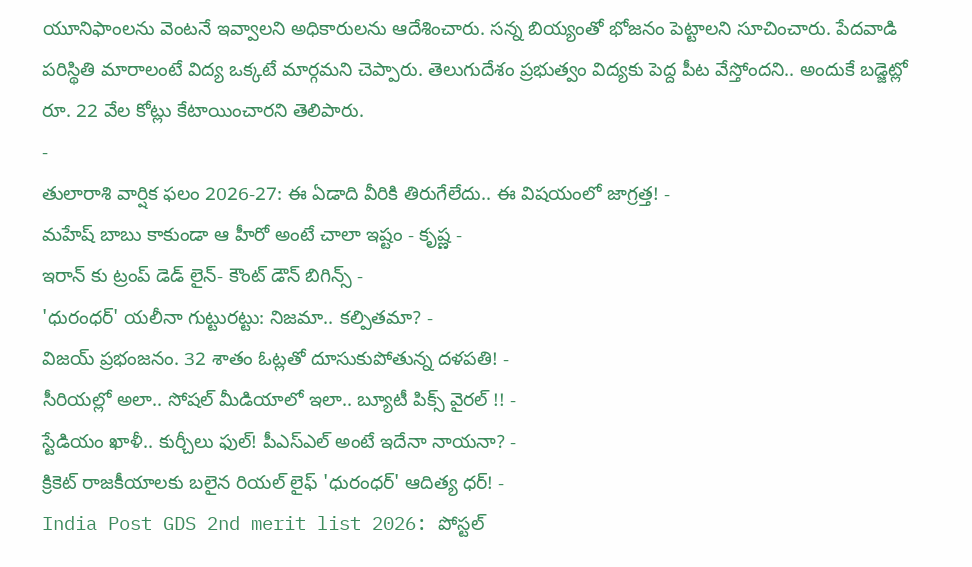యూనిఫాంలను వెంటనే ఇవ్వాలని అధికారులను ఆదేశించారు. సన్న బియ్యంతో భోజనం పెట్టాలని సూచించారు. పేదవాడి పరిస్థితి మారాలంటే విద్య ఒక్కటే మార్గమని చెప్పారు. తెలుగుదేశం ప్రభుత్వం విద్యకు పెద్ద పీట వేస్తోందని.. అందుకే బడ్జెట్లో రూ. 22 వేల కోట్లు కేటాయించారని తెలిపారు.
-
తులారాశి వార్షిక ఫలం 2026-27: ఈ ఏడాది వీరికి తిరుగేలేదు.. ఈ విషయంలో జాగ్రత్త! -
మహేష్ బాబు కాకుండా ఆ హీరో అంటే చాలా ఇష్టం - కృష్ణ -
ఇరాన్ కు ట్రంప్ డెడ్ లైన్- కౌంట్ డౌన్ బిగిన్స్ -
'ధురంధర్' యలీనా గుట్టురట్టు: నిజమా.. కల్పితమా? -
విజయ్ ప్రభంజనం. 32 శాతం ఓట్లతో దూసుకుపోతున్న దళపతి! -
సీరియల్లో అలా.. సోషల్ మీడియాలో ఇలా.. బ్యూటీ పిక్స్ వైరల్ !! -
స్టేడియం ఖాళీ.. కుర్చీలు ఫుల్! పీఎస్ఎల్ అంటే ఇదేనా నాయనా? -
క్రికెట్ రాజకీయాలకు బలైన రియల్ లైఫ్ 'ధురంధర్' ఆదిత్య ధర్! -
India Post GDS 2nd merit list 2026: పోస్టల్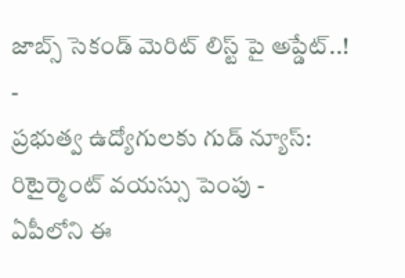జాబ్స్ సెకండ్ మెరిట్ లిస్ట్ పై అప్డేట్..! -
ప్రభుత్వ ఉద్యోగులకు గుడ్ న్యూస్: రిటైర్మెంట్ వయస్సు పెంపు -
ఏపీలోని ఈ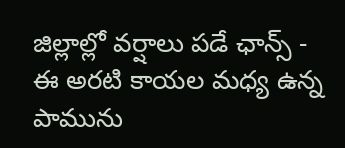జిల్లాల్లో వర్షాలు పడే ఛాన్స్ -
ఈ అరటి కాయల మధ్య ఉన్న పామును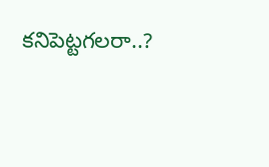కనిపెట్టగలరా..?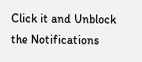Click it and Unblock the Notifications